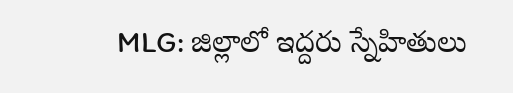MLG: జిల్లాలో ఇద్దరు స్నేహితులు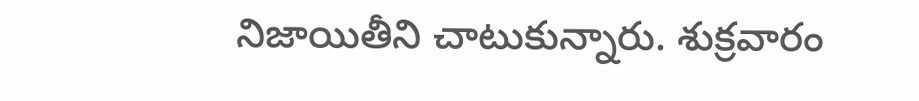నిజాయితీని చాటుకున్నారు. శుక్రవారం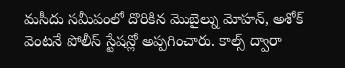మసీదు సమీపంలో దొరికిన మొబైల్ను మోహన్, అశోక్ వెంటనే పోలీస్ స్టేషన్లో అప్పగించారు. కాల్స్ ద్వారా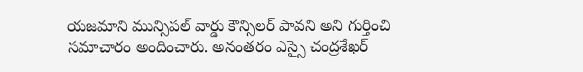యజమాని మున్సిపల్ వార్డు కౌన్సిలర్ పావని అని గుర్తించి సమాచారం అందించారు. అనంతరం ఎస్సై చంద్రశేఖర్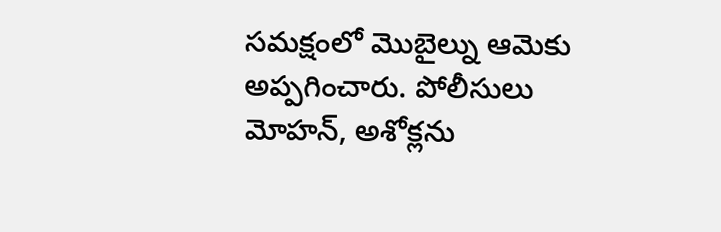సమక్షంలో మొబైల్ను ఆమెకు అప్పగించారు. పోలీసులు మోహన్, అశోక్లను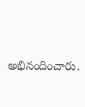అభినందించారు.